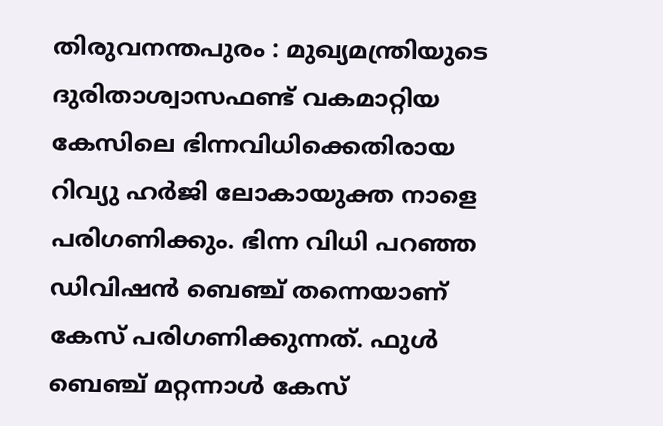തിരുവനന്തപുരം : മുഖ്യമന്ത്രിയുടെ ദുരിതാശ്വാസഫണ്ട് വകമാറ്റിയ കേസിലെ ഭിന്നവിധിക്കെതിരായ റിവ്യു ഹർജി ലോകായുക്ത നാളെ പരിഗണിക്കും. ഭിന്ന വിധി പറഞ്ഞ ഡിവിഷൻ ബെഞ്ച് തന്നെയാണ് കേസ് പരിഗണിക്കുന്നത്. ഫുൾ ബെഞ്ച് മറ്റന്നാൾ കേസ്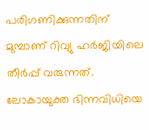പരിഗണിക്കുന്നതിന് മുമ്പാണ് റിവ്യു ഹർജിയിലെ തീർപ്പ് വരുന്നത്. ലോകായുക്ത ഭിന്നവിധിയെ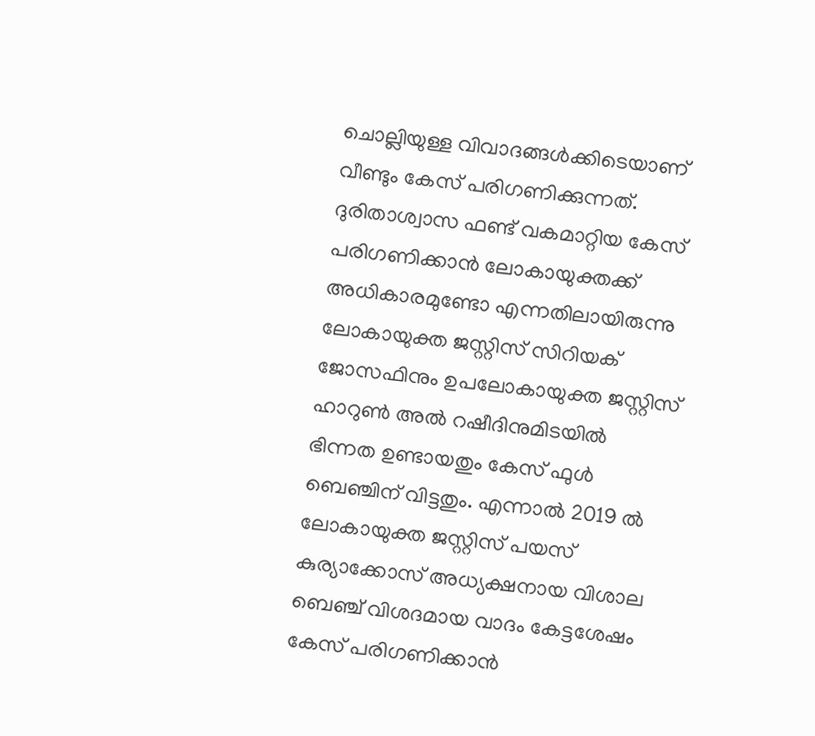ചൊല്ലിയുള്ള വിവാദങ്ങൾക്കിടെയാണ് വീണ്ടും കേസ് പരിഗണിക്കുന്നത്. ദുരിതാശ്വാസ ഫണ്ട് വകമാറ്റിയ കേസ് പരിഗണിക്കാൻ ലോകായുക്തക്ക് അധികാരമുണ്ടോ എന്നതിലായിരുന്നു ലോകായുക്ത ജസ്റ്റിസ് സിറിയക് ജോസഫിനും ഉപലോകായുക്ത ജസ്റ്റിസ് ഹാറുൺ അൽ റഷീദിനുമിടയിൽ ഭിന്നത ഉണ്ടായതും കേസ് ഫുൾ ബെഞ്ചിന് വിട്ടതും. എന്നാൽ 2019 ൽ ലോകായുക്ത ജസ്റ്റിസ് പയസ് കുര്യാക്കോസ് അധ്യക്ഷനായ വിശാല ബെഞ്ച് വിശദമായ വാദം കേട്ടശേഷം കേസ് പരിഗണിക്കാൻ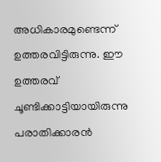അധികാരമുണ്ടെന്ന് ഉത്തരവിട്ടിരുന്നു. ഈ ഉത്തരവ് ചൂണ്ടിക്കാട്ടിയായിരുന്നു പരാതിക്കാരൻ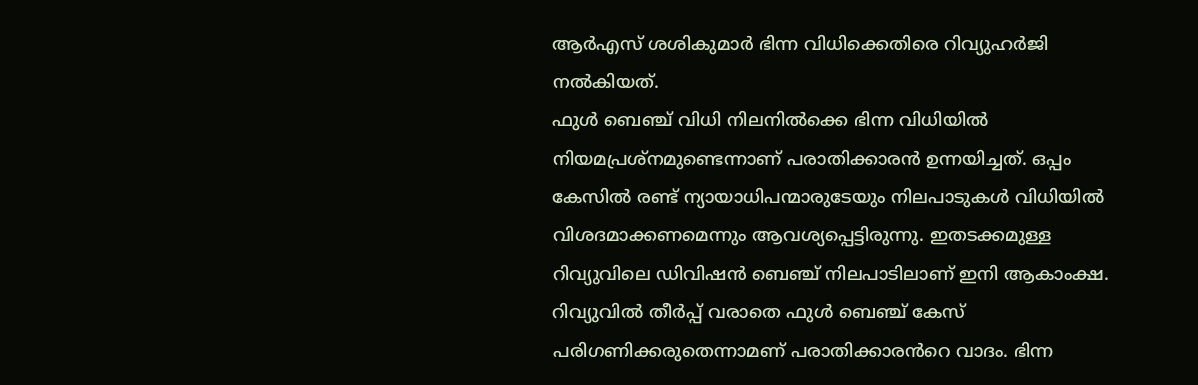ആർഎസ് ശശികുമാർ ഭിന്ന വിധിക്കെതിരെ റിവ്യുഹർജി നൽകിയത്.
ഫുൾ ബെഞ്ച് വിധി നിലനിൽക്കെ ഭിന്ന വിധിയിൽ നിയമപ്രശ്നമുണ്ടെന്നാണ് പരാതിക്കാരൻ ഉന്നയിച്ചത്. ഒപ്പം കേസിൽ രണ്ട് ന്യായാധിപന്മാരുടേയും നിലപാടുകൾ വിധിയിൽ വിശദമാക്കണമെന്നും ആവശ്യപ്പെട്ടിരുന്നു. ഇതടക്കമുള്ള റിവ്യുവിലെ ഡിവിഷൻ ബെഞ്ച് നിലപാടിലാണ് ഇനി ആകാംക്ഷ. റിവ്യുവിൽ തീർപ്പ് വരാതെ ഫുൾ ബെഞ്ച് കേസ് പരിഗണിക്കരുതെന്നാമണ് പരാതിക്കാരൻറെ വാദം. ഭിന്ന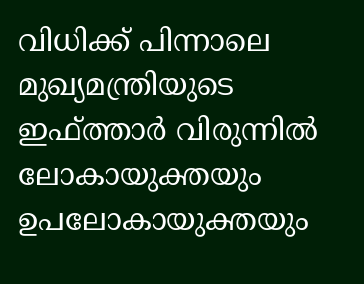വിധിക്ക് പിന്നാലെ മുഖ്യമന്ത്രിയുടെ ഇഫ്ത്താർ വിരുന്നിൽ ലോകായുക്തയും ഉപലോകായുക്തയും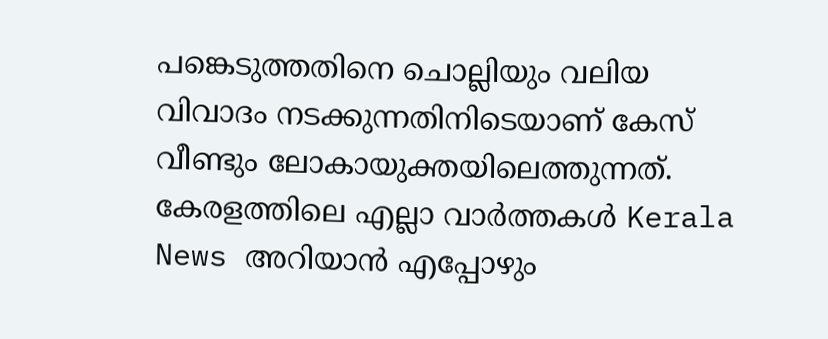പങ്കെടുത്തതിനെ ചൊല്ലിയും വലിയ വിവാദം നടക്കുന്നതിനിടെയാണ് കേസ് വീണ്ടും ലോകായുക്തയിലെത്തുന്നത്.
കേരളത്തിലെ എല്ലാ വാർത്തകൾ Kerala News അറിയാൻ എപ്പോഴും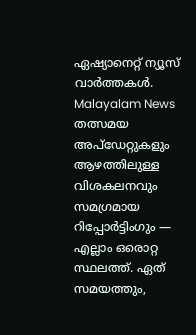ഏഷ്യാനെറ്റ് ന്യൂസ് വാർത്തകൾ. Malayalam News തത്സമയ അപ്ഡേറ്റുകളും ആഴത്തിലുള്ള വിശകലനവും സമഗ്രമായ റിപ്പോർട്ടിംഗും — എല്ലാം ഒരൊറ്റ സ്ഥലത്ത്. ഏത് സമയത്തും,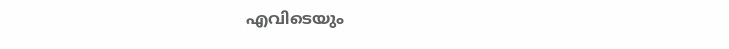എവിടെയും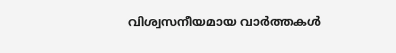വിശ്വസനീയമായ വാർത്തകൾ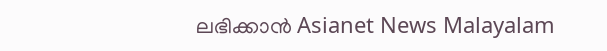ലഭിക്കാൻ Asianet News Malayalam